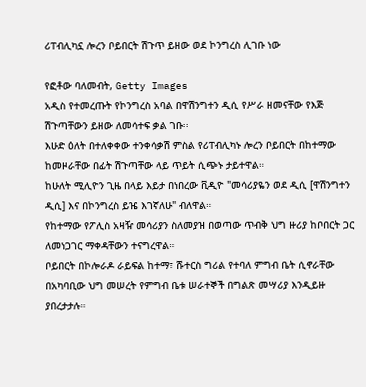ሪፐብሊካኗ ሎረን ቦይበርት ሽጉጥ ይዘው ወደ ኮንግረስ ሊገቡ ነው

የፎቶው ባለመብት, Getty Images
አዲስ የተመረጡት የኮንግረስ አባል በዋሽንግተን ዲሲ የሥራ ዘመናቸው የእጅ ሽጉጣቸውን ይዘው ለመሳተፍ ቃል ገቡ፡፡
እሁድ ዕለት በተለቀቀው ተንቀሳቃሽ ምስል የሪፐብሊካኑ ሎረን ቦይበርት በከተማው ከመዞራቸው በፊት ሽጉጣቸው ላይ ጥይት ሲጭኑ ታይተዋል።
ከሁለት ሚሊዮን ጊዜ በላይ እይታ በነበረው ቪዲዮ "መሳሪያዬን ወደ ዲሲ [ዋሽንግተን ዲሲ] እና በኮንግረስ ይዤ እገኛለሁ" ብለዋል።
የከተማው የፖሊስ አዛዥ መሳሪያን ስለመያዝ በወጣው ጥብቅ ህግ ዙሪያ ከቦበርት ጋር ለመነጋገር ማቀዳቸውን ተናግረዋል።
ቦይበርት በኮሎራዶ ራይፍል ከተማ፣ ሹተርስ ግሪል የተባለ ምግብ ቤት ሲኖራቸው በአካባቢው ህግ መሠረት የምግብ ቤቱ ሠራተኞች በግልጽ መሣሪያ እንዲይዙ ያበረታታሉ።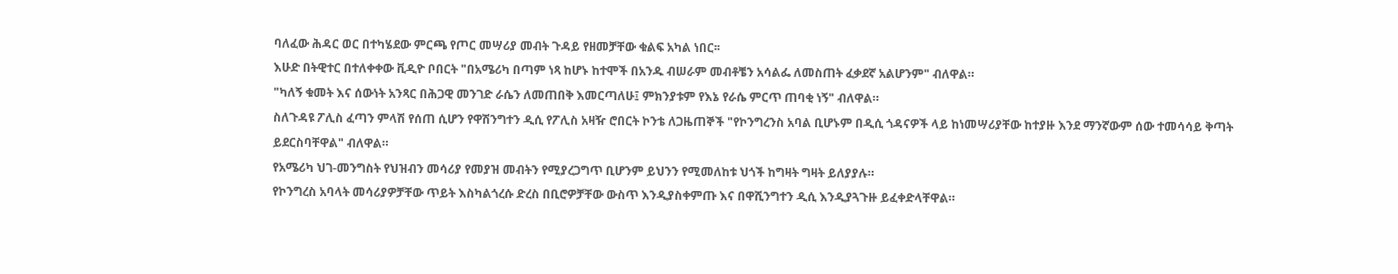ባለፈው ሕዳር ወር በተካሄደው ምርጫ የጦር መሣሪያ መብት ጉዳይ የዘመቻቸው ቁልፍ አካል ነበር፡፡
እሁድ በትዊተር በተለቀቀው ቪዲዮ ቦበርት "በአሜሪካ በጣም ነጻ ከሆኑ ከተሞች በአንዱ ብሠራም መብቶቼን አሳልፌ ለመስጠት ፈቃደኛ አልሆንም" ብለዋል።
"ካለኝ ቁመት እና ሰውነት አንጻር በሕጋዊ መንገድ ራሴን ለመጠበቅ እመርጣለሁ፤ ምክንያቱም የእኔ የራሴ ምርጥ ጠባቂ ነኝ" ብለዋል።
ስለጉዳዩ ፖሊስ ፈጣን ምላሽ የሰጠ ሲሆን የዋሽንግተን ዲሲ የፖሊስ አዛዥ ሮበርት ኮንቴ ለጋዜጠኞች "የኮንግረንስ አባል ቢሆኑም በዲሲ ጎዳናዎች ላይ ከነመሣሪያቸው ከተያዙ እንደ ማንኛውም ሰው ተመሳሳይ ቅጣት ይደርስባቸዋል" ብለዋል።
የአሜሪካ ህገ-መንግስት የህዝብን መሳሪያ የመያዝ መብትን የሚያረጋግጥ ቢሆንም ይህንን የሚመለከቱ ህጎች ከግዛት ግዛት ይለያያሉ።
የኮንግረስ አባላት መሳሪያዎቻቸው ጥይት እስካልጎረሱ ድረስ በቢሮዎቻቸው ውስጥ እንዲያስቀምጡ እና በዋሺንግተን ዲሲ እንዲያጓጉዙ ይፈቀድላቸዋል።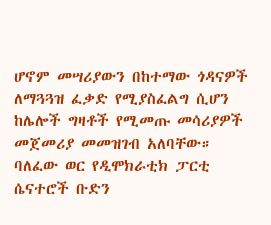ሆኖም መሣሪያውን በከተማው ጎዳናዎች ለማጓጓዝ ፈቃድ የሚያስፈልግ ሲሆን ከሌሎች ግዛቶች የሚመጡ መሳሪያዎች መጀመሪያ መመዝገብ አለባቸው።
ባለፈው ወር የዲሞክራቲክ ፓርቲ ሴናተሮች ቡድን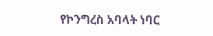የኮንግረስ አባላት ነባር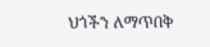ህጎችን ለማጥበቅ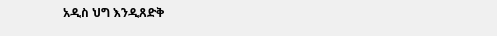አዲስ ህግ እንዲጸድቅ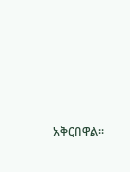አቅርበዋል፡፡